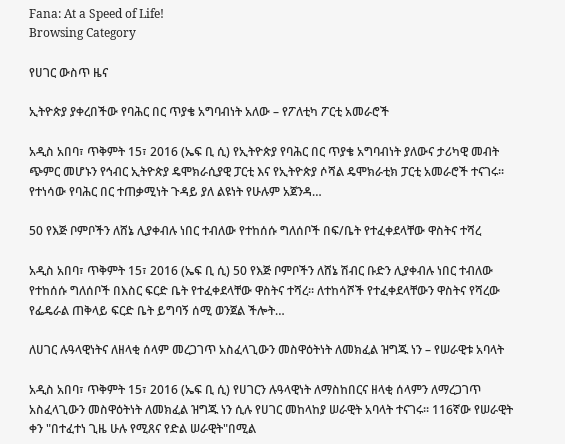Fana: At a Speed of Life!
Browsing Category

የሀገር ውስጥ ዜና

ኢትዮጵያ ያቀረበችው የባሕር በር ጥያቄ አግባብነት አለው – የፖለቲካ ፖርቲ አመራሮች

አዲስ አበባ፣ ጥቅምት 15፣ 2016 (ኤፍ ቢ ሲ) የኢትዮጵያ የባሕር በር ጥያቄ አግባብነት ያለውና ታሪካዊ መብት ጭምር መሆኑን የኅብር ኢትዮጵያ ዴሞክራሲያዊ ፓርቲ እና የኢትዮጵያ ሶሻል ዴሞክራቲክ ፓርቲ አመራሮች ተናገሩ፡፡ የተነሳው የባሕር በር ተጠቃሚነት ጉዳይ ያለ ልዩነት የሁሉም አጀንዳ…

50 የእጅ ቦምቦችን ለሸኔ ሊያቀብሉ ነበር ተብለው የተከሰሱ ግለሰቦች በፍ/ቤት የተፈቀደላቸው ዋስትና ተሻረ

አዲስ አበባ፣ ጥቅምት 15፣ 2016 (ኤፍ ቢ ሲ) 50 የእጅ ቦምቦችን ለሸኔ ሽብር ቡድን ሊያቀብሉ ነበር ተብለው የተከሰሱ ግለሰቦች በእስር ፍርድ ቤት የተፈቀደላቸው ዋስትና ተሻረ፡፡ ለተከሳሾች የተፈቀደላቸውን ዋስትና የሻረው የፌዴራል ጠቅላይ ፍርድ ቤት ይግባኝ ሰሚ ወንጀል ችሎት…

ለሀገር ሉዓላዊነትና ለዘላቂ ሰላም መረጋገጥ አስፈላጊውን መስዋዕትነት ለመክፈል ዝግጁ ነን – የሠራዊቱ አባላት

አዲስ አበባ፣ ጥቅምት 15፣ 2016 (ኤፍ ቢ ሲ) የሀገርን ሉዓላዊነት ለማስከበርና ዘላቂ ሰላምን ለማረጋገጥ አስፈላጊውን መስዋዕትነት ለመክፈል ዝግጁ ነን ሲሉ የሀገር መከላከያ ሠራዊት አባላት ተናገሩ፡፡ 116ኛው የሠራዊት ቀን "በተፈተነ ጊዜ ሁሉ የሚጸና የድል ሠራዊት"በሚል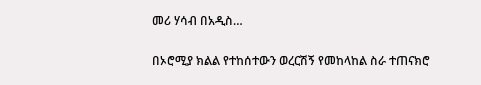መሪ ሃሳብ በአዲስ…

በኦሮሚያ ክልል የተከሰተውን ወረርሽኝ የመከላከል ስራ ተጠናክሮ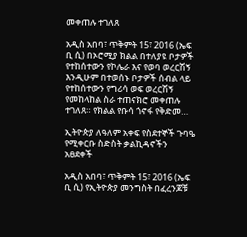መቀጠሉ ተገለጸ

አዲስ አበባ፣ ጥቅምት 15፣ 2016 (ኤፍ ቢ ሲ) በኦሮሚያ ክልል በተለያዩ ቦታዎች የተከሰተውን የኮሌራ እና የወባ ወረርሽኝ እንዲሁም በተወሰኑ ቦታዎች ሰብል ላይ የተከሰተውን የግሪሳ ወፍ ወረርሽኝ የመከላከል ስራ ተጠናክሮ መቀጠሉ ተገለጸ። የክልል የቡሳ ጎኖፋ የቅድመ…

ኢትዮጵያ ለዓለም አቀፍ የስደተኞች ጉባዔ የሚቀርቡ ስድስት ቃልኪዳኖችን አፀደቀች

አዲስ አበባ፣ ጥቅምት 15፣ 2016 (ኤፍ ቢ ሲ) የኢትዮጵያ መንግስት በፈረንጆቹ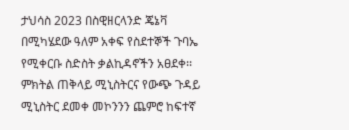ታህሳስ 2023 በስዊዘርላንድ ጄኔቫ በሚካሄደው ዓለም አቀፍ የስደተኞች ጉባኤ የሚቀርቡ ስድስት ቃልኪዳኖችን አፀደቀ፡፡ ምክትል ጠቅላይ ሚኒስትርና የውጭ ጉዳይ ሚኒስትር ደመቀ መኮንንን ጨምሮ ከፍተኛ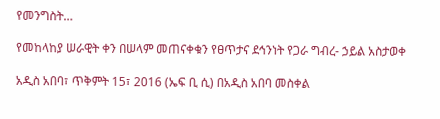የመንግስት…

የመከላከያ ሠራዊት ቀን በሠላም መጠናቀቁን የፀጥታና ደኅንነት የጋራ ግብረ- ኃይል አስታወቀ

አዲስ አበባ፣ ጥቅምት 15፣ 2016 (ኤፍ ቢ ሲ) በአዲስ አበባ መስቀል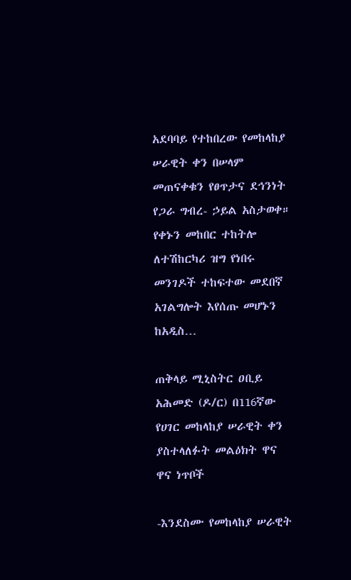አደባባይ የተከበረው የመከላከያ ሠራዊት ቀን በሠላም መጠናቀቁን የፀጥታና ደኅንነት የጋራ ግብረ- ኃይል አስታወቀ። የቀኑን መከበር ተከትሎ ለተሽከርካሪ ዝግ የነበሩ መንገዶች ተከፍተው መደበኛ አገልግሎት እየሰጡ መሆኑን ከአዲስ…

ጠቅላይ ሚኒስትር ዐቢይ አሕመድ (ዶ/ር) በ116ኛው የሀገር መከላከያ ሠራዊት ቀን ያስተላለፉት መልዕክት ዋና ዋና ነጥቦች

-እንደስሙ የመከላከያ ሠራዊት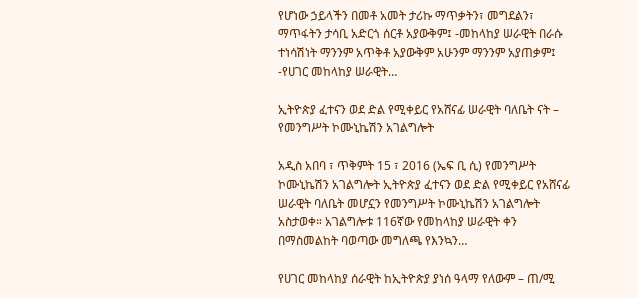የሆነው ኃይላችን በመቶ አመት ታሪኩ ማጥቃትን፣ መግደልን፣ ማጥፋትን ታሳቢ አድርጎ ሰርቶ አያውቅም፤ -መከላከያ ሠራዊት በራሱ ተነሳሽነት ማንንም አጥቅቶ አያውቅም አሁንም ማንንም አያጠቃም፤ -የሀገር መከላከያ ሠራዊት…

ኢትዮጵያ ፈተናን ወደ ድል የሚቀይር የአሸናፊ ሠራዊት ባለቤት ናት – የመንግሥት ኮሙኒኬሽን አገልግሎት

አዲስ አበባ ፣ ጥቅምት 15 ፣ 2016 (ኤፍ ቢ ሲ) የመንግሥት ኮሙኒኬሽን አገልግሎት ኢትዮጵያ ፈተናን ወደ ድል የሚቀይር የአሸናፊ ሠራዊት ባለቤት መሆኗን የመንግሥት ኮሙኒኬሽን አገልግሎት አስታወቀ። አገልግሎቱ 116ኛው የመከላከያ ሠራዊት ቀን በማስመልከት ባወጣው መግለጫ የእንኳን…

የሀገር መከላከያ ሰራዊት ከኢትዮጵያ ያነሰ ዓላማ የለውም – ጠ/ሚ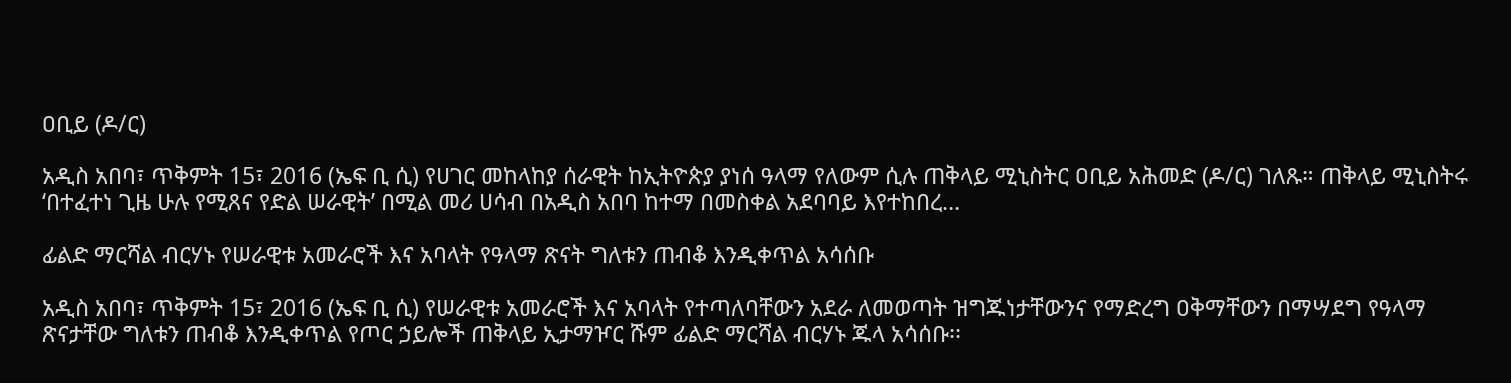ዐቢይ (ዶ/ር)

አዲስ አበባ፣ ጥቅምት 15፣ 2016 (ኤፍ ቢ ሲ) የሀገር መከላከያ ሰራዊት ከኢትዮጵያ ያነሰ ዓላማ የለውም ሲሉ ጠቅላይ ሚኒስትር ዐቢይ አሕመድ (ዶ/ር) ገለጹ። ጠቅላይ ሚኒስትሩ ‘በተፈተነ ጊዜ ሁሉ የሚጸና የድል ሠራዊት’ በሚል መሪ ሀሳብ በአዲስ አበባ ከተማ በመስቀል አደባባይ እየተከበረ…

ፊልድ ማርሻል ብርሃኑ የሠራዊቱ አመራሮች እና አባላት የዓላማ ጽናት ግለቱን ጠብቆ እንዲቀጥል አሳሰቡ

አዲስ አበባ፣ ጥቅምት 15፣ 2016 (ኤፍ ቢ ሲ) የሠራዊቱ አመራሮች እና አባላት የተጣለባቸውን አደራ ለመወጣት ዝግጁነታቸውንና የማድረግ ዐቅማቸውን በማሣደግ የዓላማ ጽናታቸው ግለቱን ጠብቆ እንዲቀጥል የጦር ኃይሎች ጠቅላይ ኢታማዦር ሹም ፊልድ ማርሻል ብርሃኑ ጁላ አሳሰቡ፡፡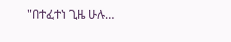"በተፈተነ ጊዜ ሁሉ…